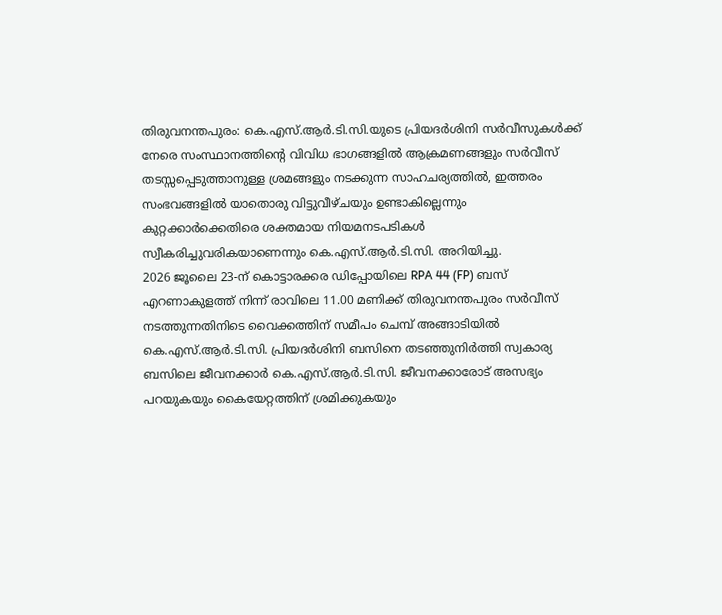തിരുവനന്തപുരം: കെ.എസ്.ആർ.ടി.സി.യുടെ പ്രിയദർശിനി സർവീസുകൾക്ക് നേരെ സംസ്ഥാനത്തിന്റെ വിവിധ ഭാഗങ്ങളിൽ ആക്രമണങ്ങളും സർവീസ് തടസ്സപ്പെടുത്താനുള്ള ശ്രമങ്ങളും നടക്കുന്ന സാഹചര്യത്തിൽ, ഇത്തരം സംഭവങ്ങളിൽ യാതൊരു വിട്ടുവീഴ്ചയും ഉണ്ടാകില്ലെന്നും കുറ്റക്കാർക്കെതിരെ ശക്തമായ നിയമനടപടികൾ സ്വീകരിച്ചുവരികയാണെന്നും കെ.എസ്.ആർ.ടി.സി. അറിയിച്ചു.
2026 ജൂലൈ 23-ന് കൊട്ടാരക്കര ഡിപ്പോയിലെ RPA 44 (FP) ബസ് എറണാകുളത്ത് നിന്ന് രാവിലെ 11.00 മണിക്ക് തിരുവനന്തപുരം സർവീസ് നടത്തുന്നതിനിടെ വൈക്കത്തിന് സമീപം ചെമ്പ് അങ്ങാടിയിൽ കെ.എസ്.ആർ.ടി.സി. പ്രിയദർശിനി ബസിനെ തടഞ്ഞുനിർത്തി സ്വകാര്യ ബസിലെ ജീവനക്കാർ കെ.എസ്.ആർ.ടി.സി. ജീവനക്കാരോട് അസഭ്യം പറയുകയും കൈയേറ്റത്തിന് ശ്രമിക്കുകയും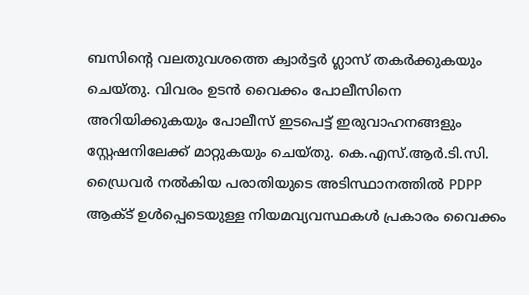ബസിന്റെ വലതുവശത്തെ ക്വാർട്ടർ ഗ്ലാസ് തകർക്കുകയും ചെയ്തു. വിവരം ഉടൻ വൈക്കം പോലീസിനെ അറിയിക്കുകയും പോലീസ് ഇടപെട്ട് ഇരുവാഹനങ്ങളും സ്റ്റേഷനിലേക്ക് മാറ്റുകയും ചെയ്തു. കെ.എസ്.ആർ.ടി.സി. ഡ്രൈവർ നൽകിയ പരാതിയുടെ അടിസ്ഥാനത്തിൽ PDPP ആക്ട് ഉൾപ്പെടെയുള്ള നിയമവ്യവസ്ഥകൾ പ്രകാരം വൈക്കം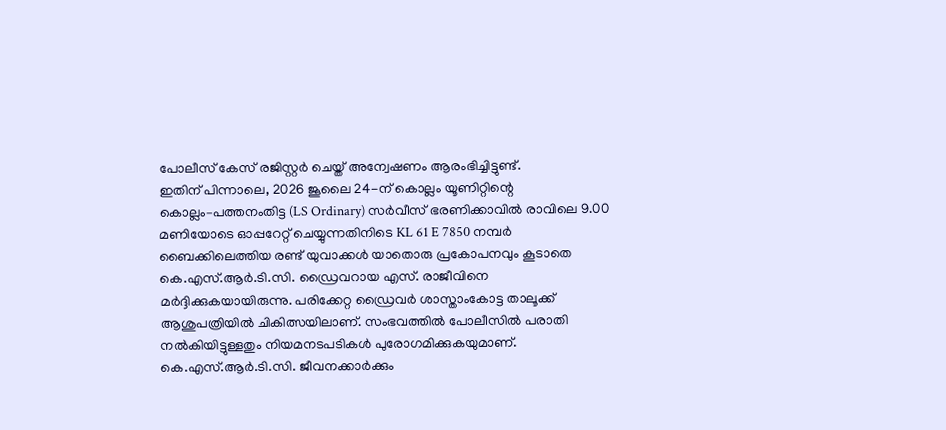പോലീസ് കേസ് രജിസ്റ്റർ ചെയ്ത് അന്വേഷണം ആരംഭിച്ചിട്ടുണ്ട്.
ഇതിന് പിന്നാലെ, 2026 ജൂലൈ 24-ന് കൊല്ലം യൂണിറ്റിന്റെ കൊല്ലം–പത്തനംതിട്ട (LS Ordinary) സർവീസ് ഭരണിക്കാവിൽ രാവിലെ 9.00 മണിയോടെ ഓപ്പറേറ്റ് ചെയ്യുന്നതിനിടെ KL 61 E 7850 നമ്പർ ബൈക്കിലെത്തിയ രണ്ട് യുവാക്കൾ യാതൊരു പ്രകോപനവും കൂടാതെ കെ.എസ്.ആർ.ടി.സി. ഡ്രൈവറായ എസ്. രാജീവിനെ മർദ്ദിക്കുകയായിരുന്നു. പരിക്കേറ്റ ഡ്രൈവർ ശാസ്താംകോട്ട താലൂക്ക് ആശുപത്രിയിൽ ചികിത്സയിലാണ്. സംഭവത്തിൽ പോലീസിൽ പരാതി നൽകിയിട്ടുള്ളതും നിയമനടപടികൾ പുരോഗമിക്കുകയുമാണ്.
കെ.എസ്.ആർ.ടി.സി. ജീവനക്കാർക്കും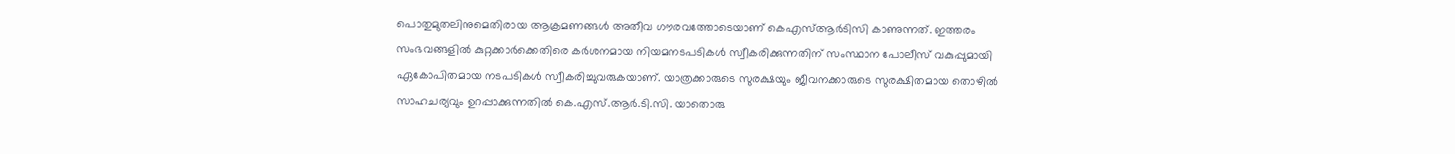പൊതുമുതലിനുമെതിരായ ആക്രമണങ്ങൾ അതീവ ഗൗരവത്തോടെയാണ് കെഎസ്ആർടിസി കാണുന്നത്. ഇത്തരം സംഭവങ്ങളിൽ കുറ്റക്കാർക്കെതിരെ കർശനമായ നിയമനടപടികൾ സ്വീകരിക്കുന്നതിന് സംസ്ഥാന പോലീസ് വകുപ്പുമായി ഏകോപിതമായ നടപടികൾ സ്വീകരിച്ചുവരുകയാണ്. യാത്രക്കാരുടെ സുരക്ഷയും ജീവനക്കാരുടെ സുരക്ഷിതമായ തൊഴിൽ സാഹചര്യവും ഉറപ്പാക്കുന്നതിൽ കെ.എസ്.ആർ.ടി.സി. യാതൊരു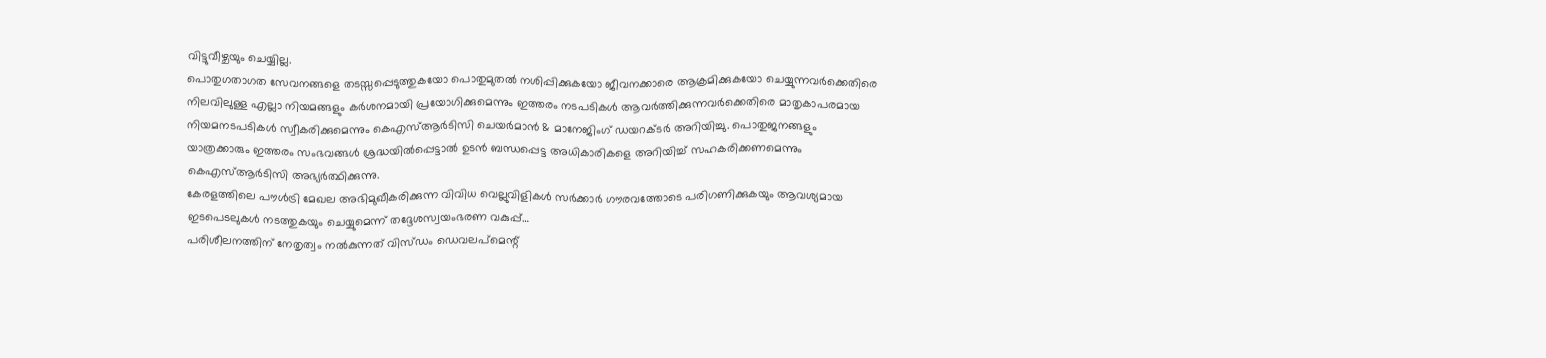വിട്ടുവീഴ്ചയും ചെയ്യില്ല.
പൊതുഗതാഗത സേവനങ്ങളെ തടസ്സപ്പെടുത്തുകയോ പൊതുമുതൽ നശിപ്പിക്കുകയോ ജീവനക്കാരെ ആക്രമിക്കുകയോ ചെയ്യുന്നവർക്കെതിരെ നിലവിലുള്ള എല്ലാ നിയമങ്ങളും കർശനമായി പ്രയോഗിക്കുമെന്നും ഇത്തരം നടപടികൾ ആവർത്തിക്കുന്നവർക്കെതിരെ മാതൃകാപരമായ നിയമനടപടികൾ സ്വീകരിക്കുമെന്നും കെഎസ്ആർടിസി ചെയർമാൻ & മാനേജിംഗ് ഡയറക്ടർ അറിയിച്ചു. പൊതുജനങ്ങളും യാത്രക്കാരും ഇത്തരം സംഭവങ്ങൾ ശ്രദ്ധയിൽപ്പെട്ടാൽ ഉടൻ ബന്ധപ്പെട്ട അധികാരികളെ അറിയിച്ച് സഹകരിക്കണമെന്നും കെഎസ്ആർടിസി അഭ്യർത്ഥിക്കുന്നു.
കേരളത്തിലെ പൗൾട്രി മേഖല അഭിമുഖീകരിക്കുന്ന വിവിധ വെല്ലുവിളികൾ സർക്കാർ ഗൗരവത്തോടെ പരിഗണിക്കുകയും ആവശ്യമായ ഇടപെടലുകൾ നടത്തുകയും ചെയ്യുമെന്ന് തദ്ദേശസ്വയംഭരണ വകുപ്പ്…
പരിശീലനത്തിന് നേതൃത്വം നൽകുന്നത് വിസ്ഡം ഡെവലപ്മെന്റ്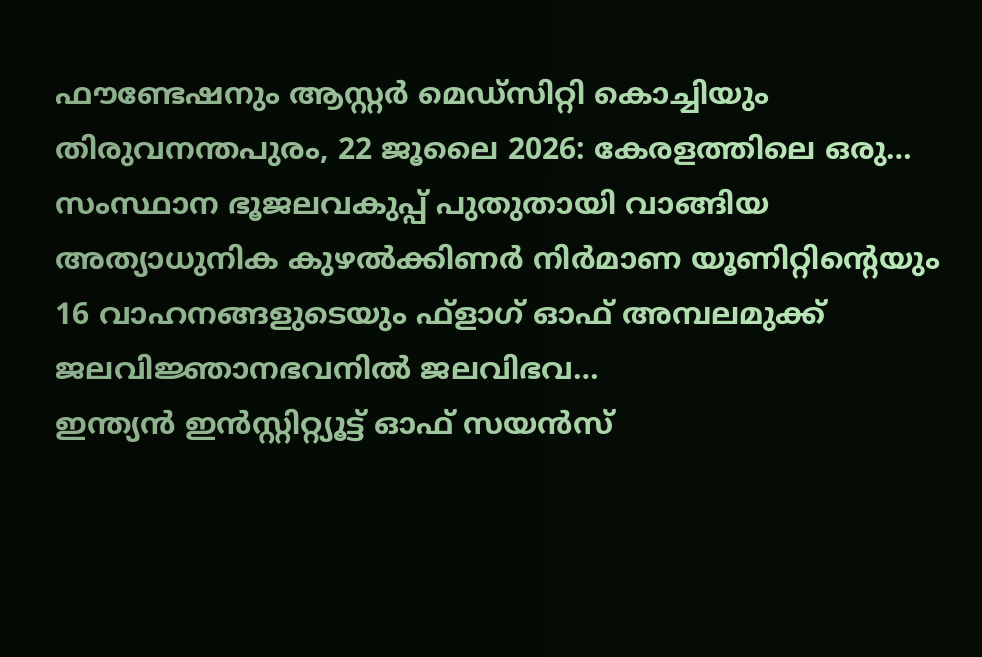ഫൗണ്ടേഷനും ആസ്റ്റർ മെഡ്സിറ്റി കൊച്ചിയും തിരുവനന്തപുരം, 22 ജൂലൈ 2026: കേരളത്തിലെ ഒരു…
സംസ്ഥാന ഭൂജലവകുപ്പ് പുതുതായി വാങ്ങിയ അത്യാധുനിക കുഴൽക്കിണർ നിർമാണ യൂണിറ്റിന്റെയും 16 വാഹനങ്ങളുടെയും ഫ്ളാഗ് ഓഫ് അമ്പലമുക്ക് ജലവിജ്ഞാനഭവനിൽ ജലവിഭവ…
ഇന്ത്യൻ ഇൻസ്റ്റിറ്റ്യൂട്ട് ഓഫ് സയൻസ്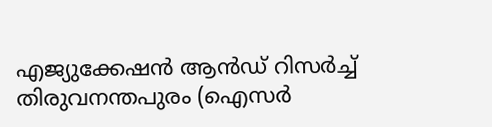എജ്യുക്കേഷൻ ആൻഡ് റിസർച്ച് തിരുവനന്തപുരം (ഐസർ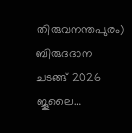തിരുവനന്തപുരം) ബിരുദദാന ചടങ്ങ് 2026 ജൂലൈ…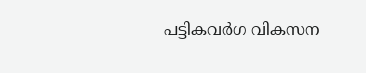പട്ടികവർഗ വികസന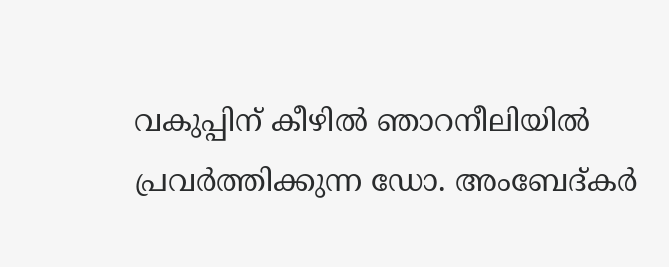വകുപ്പിന് കീഴിൽ ഞാറനീലിയിൽ പ്രവർത്തിക്കുന്ന ഡോ. അംബേദ്കർ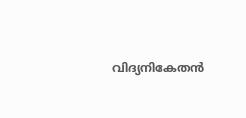വിദ്യനികേതൻ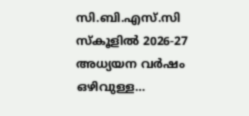സി.ബി.എസ്.സി സ്കൂളിൽ 2026-27 അധ്യയന വർഷം ഒഴിവുള്ള…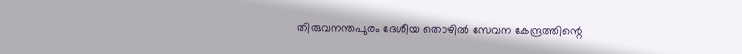തിരുവനന്തപുരം ദേശീയ തൊഴിൽ സേവന കേന്ദ്രത്തിന്റെ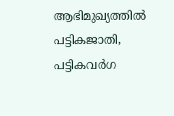ആഭിമുഖ്യത്തിൽ പട്ടികജാതി, പട്ടികവർഗ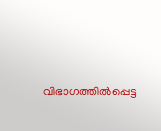വിഭാഗത്തിൽപ്പെട്ട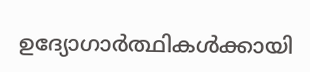ഉദ്യോഗാർത്ഥികൾക്കായി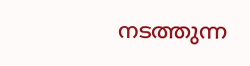നടത്തുന്ന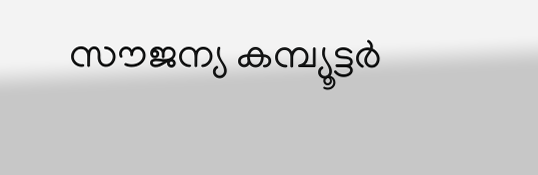സൗജന്യ കമ്പ്യൂട്ടർ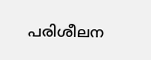പരിശീലന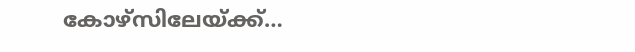കോഴ്സിലേയ്ക്ക്…